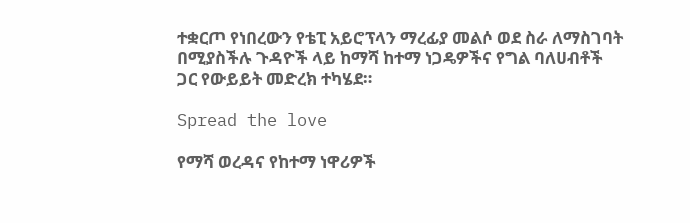ተቋርጦ የነበረውን የቴፒ አይሮፕላን ማረፊያ መልሶ ወደ ስራ ለማስገባት በሚያስችሉ ጉዳዮች ላይ ከማሻ ከተማ ነጋዴዎችና የግል ባለሀብቶች ጋር የውይይት መድረክ ተካሄደ።

Spread the love

የማሻ ወረዳና የከተማ ነዋሪዎች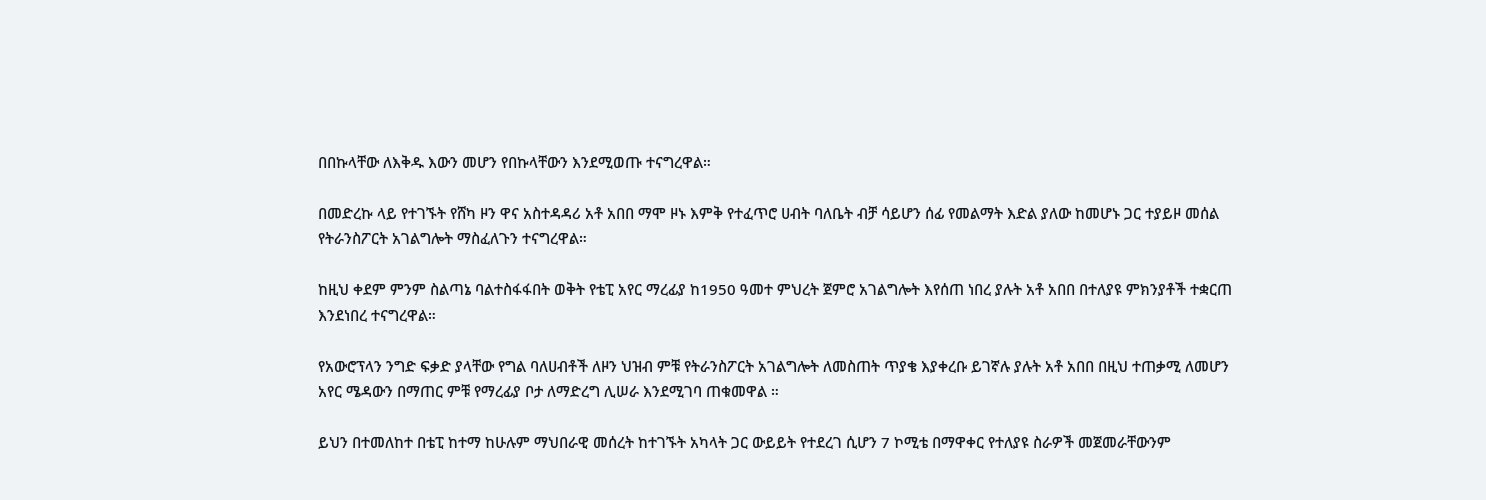በበኩላቸው ለእቅዱ እውን መሆን የበኩላቸውን እንደሚወጡ ተናግረዋል።

በመድረኩ ላይ የተገኙት የሸካ ዞን ዋና አስተዳዳሪ አቶ አበበ ማሞ ዞኑ እምቅ የተፈጥሮ ሀብት ባለቤት ብቻ ሳይሆን ሰፊ የመልማት እድል ያለው ከመሆኑ ጋር ተያይዞ መሰል የትራንስፖርት አገልግሎት ማስፈለጉን ተናግረዋል።

ከዚህ ቀደም ምንም ስልጣኔ ባልተስፋፋበት ወቅት የቴፒ አየር ማረፊያ ከ1950 ዓመተ ምህረት ጀምሮ አገልግሎት እየሰጠ ነበረ ያሉት አቶ አበበ በተለያዩ ምክንያቶች ተቋርጠ እንደነበረ ተናግረዋል።

የአውሮፕላን ንግድ ፍቃድ ያላቸው የግል ባለሀብቶች ለዞን ህዝብ ምቹ የትራንስፖርት አገልግሎት ለመስጠት ጥያቄ እያቀረቡ ይገኛሉ ያሉት አቶ አበበ በዚህ ተጠቃሚ ለመሆን አየር ሜዳውን በማጠር ምቹ የማረፊያ ቦታ ለማድረግ ሊሠራ እንደሚገባ ጠቁመዋል ።

ይህን በተመለከተ በቴፒ ከተማ ከሁሉም ማህበራዊ መሰረት ከተገኙት አካላት ጋር ውይይት የተደረገ ሲሆን 7 ኮሚቴ በማዋቀር የተለያዩ ስራዎች መጀመራቸውንም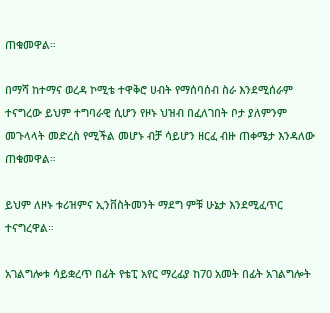ጠቁመዋል።

በማሻ ከተማና ወረዳ ኮሚቴ ተዋቅሮ ሀብት የማሰባሰብ ስራ እንደሚሰራም ተናግረው ይህም ተግባራዊ ሲሆን የዞኑ ህዝብ በፈለገበት ቦታ ያለምንም መጉላላት መድረስ የሚችል መሆኑ ብቻ ሳይሆን ዘርፈ ብዙ ጠቀሜታ እንዳለው ጠቁመዋል።

ይህም ለዞኑ ቱሪዝምና ኢንቨስትመንት ማደግ ምቹ ሁኔታ እንደሚፈጥር ተናግረዋል።

አገልግሎቱ ሳይቋረጥ በፊት የቴፒ አየር ማረፊያ ከ70 አመት በፊት አገልግሎት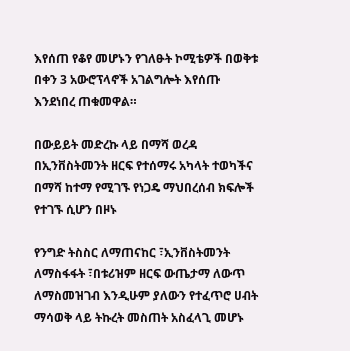እየሰጠ የቆየ መሆኑን የገለፁት ኮሚቴዎች በወቅቱ በቀን 3 አውሮፕላኖች አገልግሎት እየሰጡ እንደነበረ ጠቁመዋል።

በውይይት መድረኩ ላይ በማሻ ወረዳ በኢንቨስትመንት ዘርፍ የተሰማሩ አካላት ተወካችና በማሻ ከተማ የሚገኙ የነጋዴ ማህበረሰብ ክፍሎች የተገኙ ሲሆን በዞኑ

የንግድ ትስስር ለማጠናከር ፣ኢንቨስትመንት ለማስፋፋት ፣በቱሪዝም ዘርፍ ውጤታማ ለውጥ ለማስመዝገብ እንዲሁም ያለውን የተፈጥሮ ሀብት ማሳወቅ ላይ ትኩረት መስጠት አስፈላጊ መሆኑ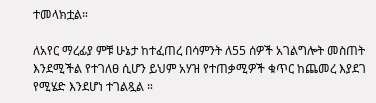ተመላክቷል።

ለአየር ማረፊያ ምቹ ሁኔታ ከተፈጠረ በሳምንት ለ55 ሰዎች አገልግሎት መስጠት እንደሚችል የተገለፀ ሲሆን ይህም አሃዝ የተጠቃሚዎች ቁጥር ከጨመረ እያደገ የሚሄድ እንደሆነ ተገልጿል ።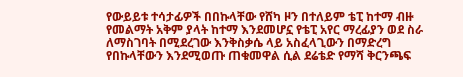የውይይቱ ተሳታፊዎች በበኩላቸው የሸካ ዞን በተለይም ቴፒ ከተማ ብዙ የመልማት አቅም ያላት ከተማ እንደመሆኗ የቴፒ አየር ማረፊያን ወደ ስራ ለማስገባት በሚደረገው እንቅስቃሴ ላይ አስፈላጊውን በማድረግ የበኩላቸውን እንደሚወጡ ጠቁመዋል ሲል ደሬቴድ የማሻ ቅርንጫፍ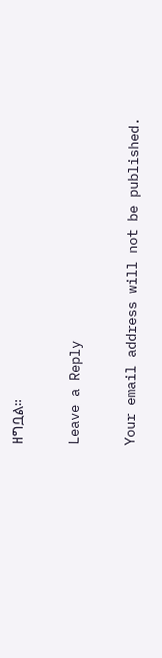ዘግቧል።

Leave a Reply

Your email address will not be published.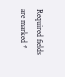Required fields are marked *